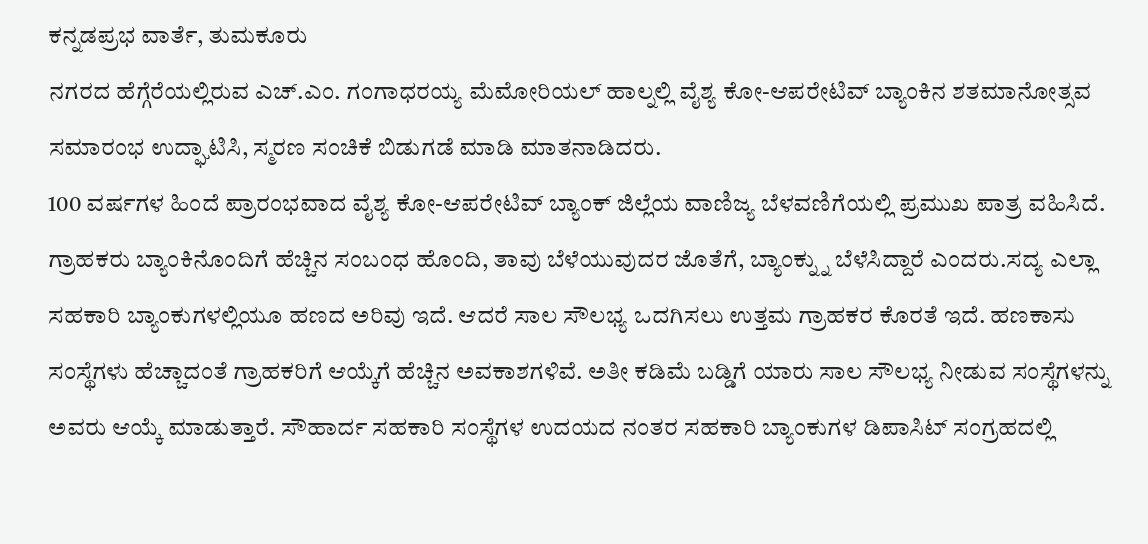ಕನ್ನಡಪ್ರಭ ವಾರ್ತೆ, ತುಮಕೂರು
ನಗರದ ಹೆಗ್ಗೆರೆಯಲ್ಲಿರುವ ಎಚ್.ಎಂ. ಗಂಗಾಧರಯ್ಯ ಮೆಮೋರಿಯಲ್ ಹಾಲ್ನಲ್ಲಿ ವೈಶ್ಯ ಕೋ-ಆಪರೇಟಿವ್ ಬ್ಯಾಂಕಿನ ಶತಮಾನೋತ್ಸವ ಸಮಾರಂಭ ಉದ್ಘಾಟಿಸಿ, ಸ್ಮರಣ ಸಂಚಿಕೆ ಬಿಡುಗಡೆ ಮಾಡಿ ಮಾತನಾಡಿದರು.
100 ವರ್ಷಗಳ ಹಿಂದೆ ಪ್ರಾರಂಭವಾದ ವೈಶ್ಯ ಕೋ-ಆಪರೇಟಿವ್ ಬ್ಯಾಂಕ್ ಜಿಲ್ಲೆಯ ವಾಣಿಜ್ಯ ಬೆಳವಣಿಗೆಯಲ್ಲಿ ಪ್ರಮುಖ ಪಾತ್ರ ವಹಿಸಿದೆ. ಗ್ರಾಹಕರು ಬ್ಯಾಂಕಿನೊಂದಿಗೆ ಹೆಚ್ಚಿನ ಸಂಬಂಧ ಹೊಂದಿ, ತಾವು ಬೆಳೆಯುವುದರ ಜೊತೆಗೆ, ಬ್ಯಾಂಕ್ನ್ನು ಬೆಳೆಸಿದ್ದಾರೆ ಎಂದರು.ಸದ್ಯ ಎಲ್ಲಾ ಸಹಕಾರಿ ಬ್ಯಾಂಕುಗಳಲ್ಲಿಯೂ ಹಣದ ಅರಿವು ಇದೆ. ಆದರೆ ಸಾಲ ಸೌಲಭ್ಯ ಒದಗಿಸಲು ಉತ್ತಮ ಗ್ರಾಹಕರ ಕೊರತೆ ಇದೆ. ಹಣಕಾಸು ಸಂಸ್ಥೆಗಳು ಹೆಚ್ಚಾದಂತೆ ಗ್ರಾಹಕರಿಗೆ ಆಯ್ಕೆಗೆ ಹೆಚ್ಚಿನ ಅವಕಾಶಗಳಿವೆ. ಅತೀ ಕಡಿಮೆ ಬಡ್ಡಿಗೆ ಯಾರು ಸಾಲ ಸೌಲಭ್ಯ ನೀಡುವ ಸಂಸ್ಥೆಗಳನ್ನು ಅವರು ಆಯ್ಕೆ ಮಾಡುತ್ತಾರೆ. ಸೌಹಾರ್ದ ಸಹಕಾರಿ ಸಂಸ್ಥೆಗಳ ಉದಯದ ನಂತರ ಸಹಕಾರಿ ಬ್ಯಾಂಕುಗಳ ಡಿಪಾಸಿಟ್ ಸಂಗ್ರಹದಲ್ಲಿ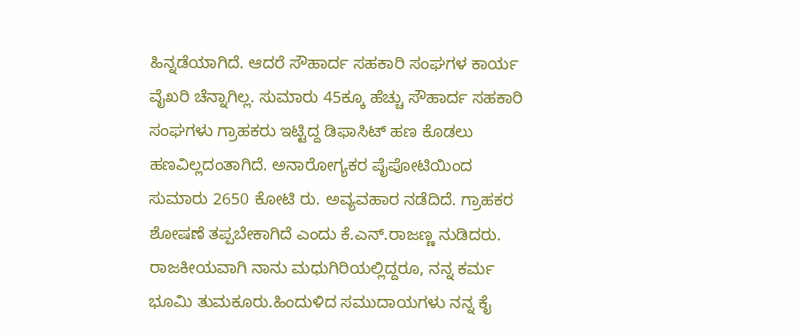ಹಿನ್ನಡೆಯಾಗಿದೆ. ಆದರೆ ಸೌಹಾರ್ದ ಸಹಕಾರಿ ಸಂಘಗಳ ಕಾರ್ಯ ವೈಖರಿ ಚೆನ್ನಾಗಿಲ್ಲ. ಸುಮಾರು 45ಕ್ಕೂ ಹೆಚ್ಚು ಸೌಹಾರ್ದ ಸಹಕಾರಿ ಸಂಘಗಳು ಗ್ರಾಹಕರು ಇಟ್ಟಿದ್ದ ಡಿಫಾಸಿಟ್ ಹಣ ಕೊಡಲು ಹಣವಿಲ್ಲದಂತಾಗಿದೆ. ಅನಾರೋಗ್ಯಕರ ಪೈಪೋಟಿಯಿಂದ ಸುಮಾರು 2650 ಕೋಟಿ ರು. ಅವ್ಯವಹಾರ ನಡೆದಿದೆ. ಗ್ರಾಹಕರ ಶೋಷಣೆ ತಪ್ಪಬೇಕಾಗಿದೆ ಎಂದು ಕೆ.ಎನ್.ರಾಜಣ್ಣ ನುಡಿದರು.
ರಾಜಕೀಯವಾಗಿ ನಾನು ಮಧುಗಿರಿಯಲ್ಲಿದ್ದರೂ, ನನ್ನ ಕರ್ಮ ಭೂಮಿ ತುಮಕೂರು.ಹಿಂದುಳಿದ ಸಮುದಾಯಗಳು ನನ್ನ ಕೈ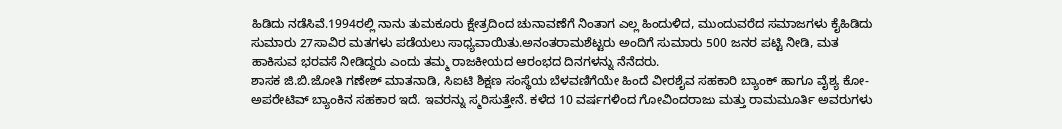ಹಿಡಿದು ನಡೆಸಿವೆ.1994ರಲ್ಲಿ ನಾನು ತುಮಕೂರು ಕ್ಷೇತ್ರದಿಂದ ಚುನಾವಣೆಗೆ ನಿಂತಾಗ ಎಲ್ಲ ಹಿಂದುಳಿದ, ಮುಂದುವರೆದ ಸಮಾಜಗಳು ಕೈಹಿಡಿದು ಸುಮಾರು 27ಸಾವಿರ ಮತಗಳು ಪಡೆಯಲು ಸಾಧ್ಯವಾಯಿತು.ಅನಂತರಾಮಶೆಟ್ಟರು ಅಂದಿಗೆ ಸುಮಾರು 500 ಜನರ ಪಟ್ಟಿ ನೀಡಿ, ಮತ ಹಾಕಿಸುವ ಭರವಸೆ ನೀಡಿದ್ದರು ಎಂದು ತಮ್ಮ ರಾಜಕೀಯದ ಆರಂಭದ ದಿನಗಳನ್ನು ನೆನೆದರು.
ಶಾಸಕ ಜಿ.ಬಿ.ಜೋತಿ ಗಣೇಶ್ ಮಾತನಾಡಿ, ಸಿಐಟಿ ಶಿಕ್ಷಣ ಸಂಸ್ಥೆಯ ಬೆಳವಣಿಗೆಯೇ ಹಿಂದೆ ವೀರಶೈವ ಸಹಕಾರಿ ಬ್ಯಾಂಕ್ ಹಾಗೂ ವೈಶ್ಯ ಕೋ-ಅಪರೇಟಿವ್ ಬ್ಯಾಂಕಿನ ಸಹಕಾರ ಇದೆ. ಇವರನ್ನು ಸ್ಮರಿಸುತ್ತೇನೆ. ಕಳೆದ 10 ವರ್ಷಗಳಿಂದ ಗೋವಿಂದರಾಜು ಮತ್ತು ರಾಮಮೂರ್ತಿ ಅವರುಗಳು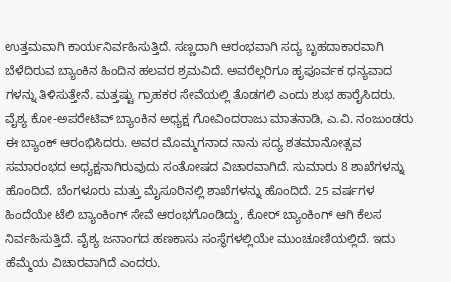ಉತ್ತಮವಾಗಿ ಕಾರ್ಯನಿರ್ವಹಿಸುತ್ತಿದೆ. ಸಣ್ಣದಾಗಿ ಆರಂಭವಾಗಿ ಸದ್ಯ ಬೃಹದಾಕಾರವಾಗಿ ಬೆಳೆದಿರುವ ಬ್ಯಾಂಕಿನ ಹಿಂದಿನ ಹಲವರ ಶ್ರಮವಿದೆ. ಅವರೆಲ್ಲರಿಗೂ ಹೃಪೂರ್ವಕ ಧನ್ಯವಾದ ಗಳನ್ನು ತಿಳಿಸುತ್ತೇನೆ. ಮತ್ತಷ್ಟು ಗ್ರಾಹಕರ ಸೇವೆಯಲ್ಲಿ ತೊಡಗಲಿ ಎಂದು ಶುಭ ಹಾರೈಸಿದರು.
ವೈಶ್ಯ ಕೋ-ಅಪರೇಟಿವ್ ಬ್ಯಾಂಕಿನ ಅಧ್ಯಕ್ಷ ಗೋವಿಂದರಾಜು ಮಾತನಾಡಿ, ಎ.ವಿ. ನಂಜುಂಡರು ಈ ಬ್ಯಾಂಕ್ ಆರಂಭಿಸಿದರು. ಅವರ ಮೊಮ್ಮಗನಾದ ನಾನು ಸದ್ಯ ಶತಮಾನೋತ್ಸವ ಸಮಾರಂಭದ ಅಧ್ಯಕ್ಷನಾಗಿರುವುದು ಸಂತೋಷದ ವಿಚಾರವಾಗಿದೆ. ಸುಮಾರು 8 ಶಾಖೆಗಳನ್ನು ಹೊಂದಿದೆ. ಬೆಂಗಳೂರು ಮತ್ತು ಮೈಸೂರಿನಲ್ಲಿ ಶಾಖೆಗಳನ್ನು ಹೊಂದಿದೆ. 25 ವರ್ಷಗಳ ಹಿಂದೆಯೇ ಟೆಲಿ ಬ್ಯಾಂಕಿಂಗ್ ಸೇವೆ ಆರಂಭಗೊಂಡಿದ್ದು, ಕೋರ್ ಬ್ಯಾಂಕಿಂಗ್ ಆಗಿ ಕೆಲಸ ನಿರ್ವಹಿಸುತ್ತಿದೆ. ವೈಶ್ಯ ಜನಾಂಗದ ಹಣಕಾಸು ಸಂಸ್ಥೆಗಳಲ್ಲಿಯೇ ಮುಂಚೂಣಿಯಲ್ಲಿದೆ. ಇದು ಹೆಮ್ಮೆಯ ವಿಚಾರವಾಗಿದೆ ಎಂದರು.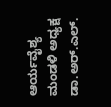ಆರ್ಯವೈಶ್ಯ ಮಂಡಳಿ ಅಧ್ಯಕ್ಷ ಡಾ.ಅರ್.ಎಲ್.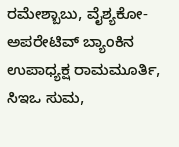ರಮೇಶ್ಬಾಬು, ವೈಶ್ಯಕೋ-ಅಪರೇಟಿವ್ ಬ್ಯಾಂಕಿನ ಉಪಾಧ್ಯಕ್ಷ ರಾಮಮೂರ್ತಿ, ಸಿಇಒ ಸುಮ,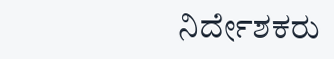ನಿರ್ದೇಶಕರು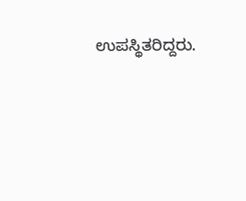ಉಪಸ್ಥಿತರಿದ್ದರು.